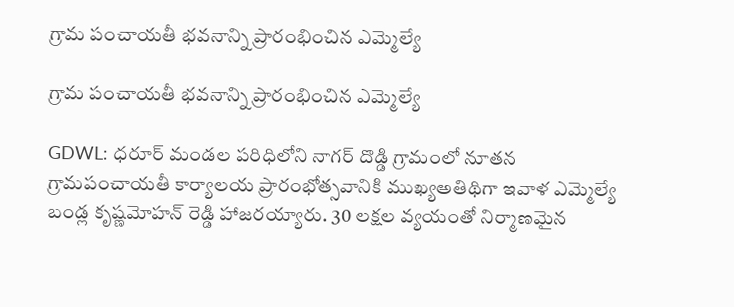గ్రామ పంచాయతీ భవనాన్ని ప్రారంభించిన ఎమ్మెల్యే

గ్రామ పంచాయతీ భవనాన్ని ప్రారంభించిన ఎమ్మెల్యే

GDWL: ధరూర్ మండల పరిధిలోని నాగర్ దొడ్డి గ్రామంలో నూతన గ్రామపంచాయతీ కార్యాలయ ప్రారంభోత్సవానికి ముఖ్యఅతిథిగా ఇవాళ ఎమ్మెల్యే బండ్ల కృష్ణమోహన్ రెడ్డి హాజరయ్యారు. 30 లక్షల వ్యయంతో నిర్మాణమైన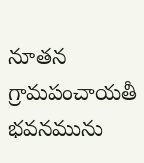నూతన గ్రామపంచాయతీ భవనమును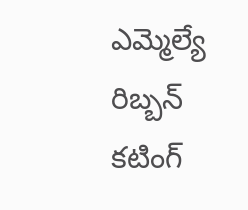ఎమ్మెల్యే రిబ్బన్ కటింగ్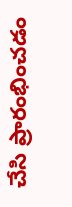చేసి ప్రారంభించడం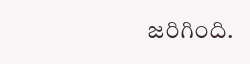జరిగింది.